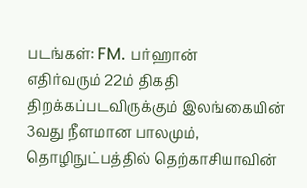படங்கள்: FM. பர்ஹான்
எதிர்வரும் 22ம் திகதி திறக்கப்படவிருக்கும் இலங்கையின் 3வது நீளமான பாலமும், தொழிநுட்பத்தில் தெற்காசியாவின்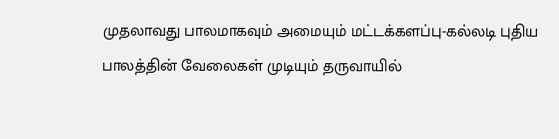முதலாவது பாலமாகவும் அமையும் மட்டக்களப்பு-கல்லடி புதிய பாலத்தின் வேலைகள் முடியும் தருவாயில்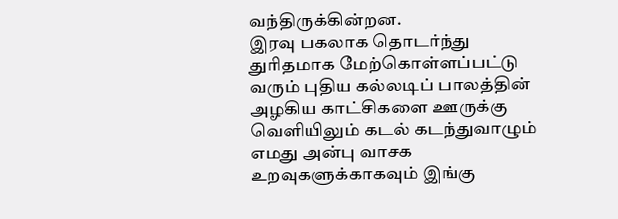வந்திருக்கின்றன.
இரவு பகலாக தொடர்ந்து துரிதமாக மேற்கொள்ளப்பட்டு வரும் புதிய கல்லடிப் பாலத்தின் அழகிய காட்சிகளை ஊருக்கு வெளியிலும் கடல் கடந்துவாழும் எமது அன்பு வாசக உறவுகளுக்காகவும் இங்கு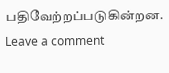பதிவேற்றப்படுகின்றன.
Leave a comment